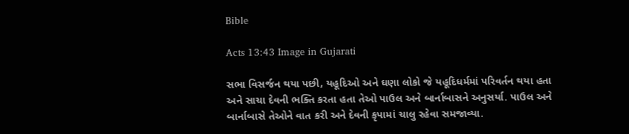Bible

Acts 13:43 Image in Gujarati

સભા વિસર્જન થયા પછી, યહૂદિઓ અને ઘણા લોકો જે યહૂદિધર્મમાં પરિવર્તન થયા હતા અને સાચા દેવની ભક્તિ કરતા હતા તેઓ પાઉલ અને બાર્નાબાસને અનુસર્યા. પાઉલ અને બાર્નાબાસે તેઓને વાત કરી અને દેવની કૃપામાં ચાલુ રહેવા સમજાવ્યા.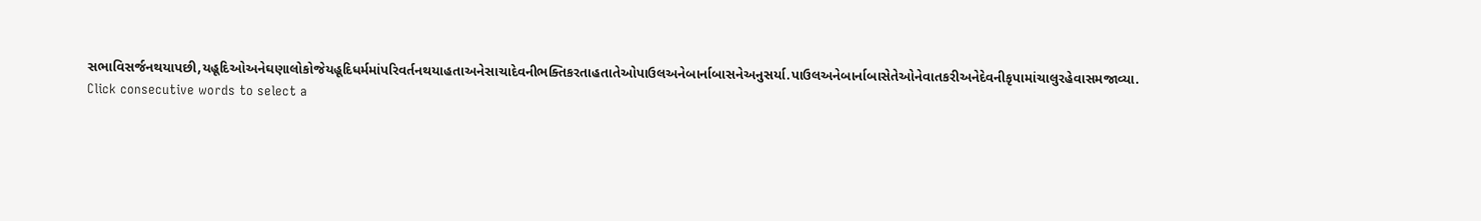સભાવિસર્જનથયાપછી,યહૂદિઓઅનેઘણાલોકોજેયહૂદિધર્મમાંપરિવર્તનથયાહતાઅનેસાચાદેવનીભક્તિકરતાહતાતેઓપાઉલઅનેબાર્નાબાસનેઅનુસર્યા.પાઉલઅનેબાર્નાબાસેતેઓનેવાતકરીઅનેદેવનીકૃપામાંચાલુરહેવાસમજાવ્યા.
Click consecutive words to select a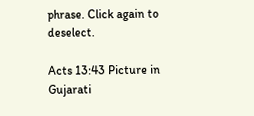phrase. Click again to deselect.

Acts 13:43 Picture in Gujarati